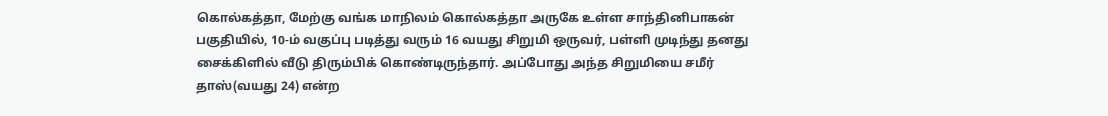கொல்கத்தா, மேற்கு வங்க மாநிலம் கொல்கத்தா அருகே உள்ள சாந்தினிபாகன் பகுதியில், 10-ம் வகுப்பு படித்து வரும் 16 வயது சிறுமி ஒருவர், பள்ளி முடிந்து தனது சைக்கிளில் வீடு திரும்பிக் கொண்டிருந்தார். அப்போது அந்த சிறுமியை சமீர் தாஸ்(வயது 24) என்ற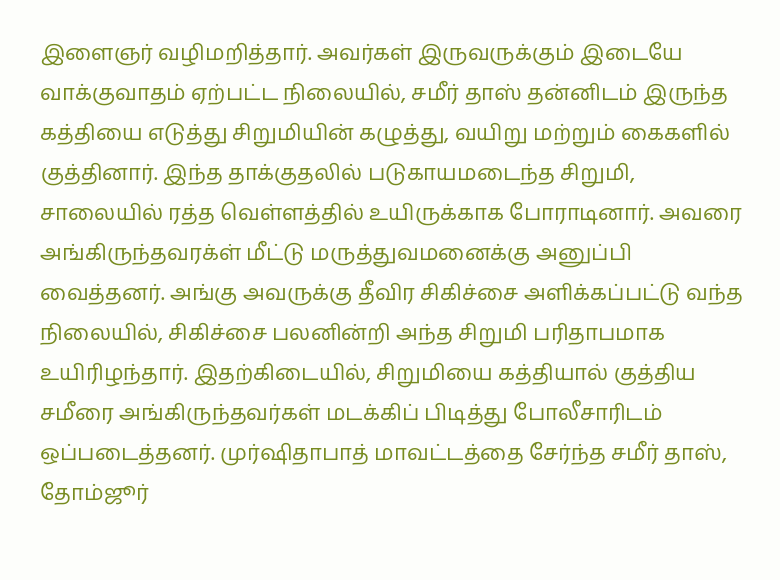இளைஞர் வழிமறித்தார். அவர்கள் இருவருக்கும் இடையே வாக்குவாதம் ஏற்பட்ட நிலையில், சமீர் தாஸ் தன்னிடம் இருந்த கத்தியை எடுத்து சிறுமியின் கழுத்து, வயிறு மற்றும் கைகளில் குத்தினார். இந்த தாக்குதலில் படுகாயமடைந்த சிறுமி, சாலையில் ரத்த வெள்ளத்தில் உயிருக்காக போராடினார். அவரை அங்கிருந்தவரக்ள் மீட்டு மருத்துவமனைக்கு அனுப்பி வைத்தனர். அங்கு அவருக்கு தீவிர சிகிச்சை அளிக்கப்பட்டு வந்த நிலையில், சிகிச்சை பலனின்றி அந்த சிறுமி பரிதாபமாக உயிரிழந்தார். இதற்கிடையில், சிறுமியை கத்தியால் குத்திய சமீரை அங்கிருந்தவர்கள் மடக்கிப் பிடித்து போலீசாரிடம் ஒப்படைத்தனர். முர்ஷிதாபாத் மாவட்டத்தை சேர்ந்த சமீர் தாஸ், தோம்ஜூர்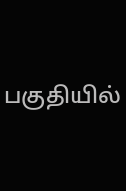பகுதியில்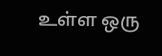உள்ள ஒரு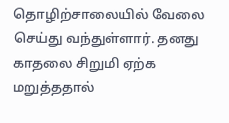தொழிற்சாலையில் வேலை செய்து வந்துள்ளார். தனது காதலை சிறுமி ஏற்க மறுத்ததால்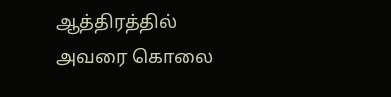ஆத்திரத்தில் அவரை கொலை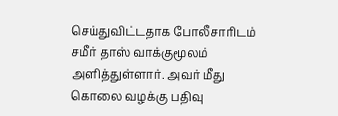செய்துவிட்டதாக போலீசாரிடம் சமீர் தாஸ் வாக்குமூலம் அளித்துள்ளார். அவர் மீது கொலை வழக்கு பதிவு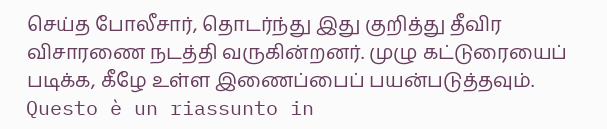செய்த போலீசார், தொடர்ந்து இது குறித்து தீவிர விசாரணை நடத்தி வருகின்றனர். முழு கட்டுரையைப் படிக்க, கீழே உள்ள இணைப்பைப் பயன்படுத்தவும்.
Questo è un riassunto in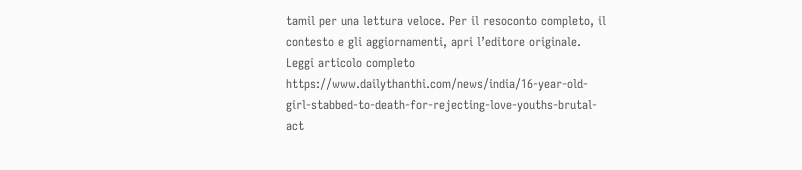tamil per una lettura veloce. Per il resoconto completo, il contesto e gli aggiornamenti, apri l’editore originale.
Leggi articolo completo
https://www.dailythanthi.com/news/india/16-year-old-girl-stabbed-to-death-for-rejecting-love-youths-brutal-act